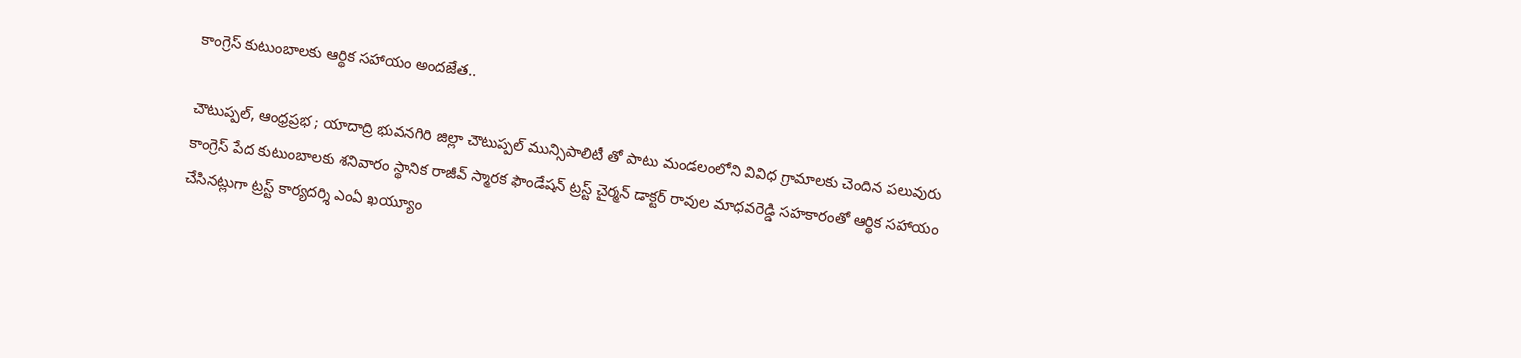కాంగ్రెస్ కుటుంబాలకు ఆర్థిక సహాయం అందజేత..

చౌటుప్పల్, ఆంధ్రప్రభ ; యాదాద్రి భువనగిరి జిల్లా చౌటుప్పల్ మున్సిపాలిటీ తో పాటు మండలంలోని వివిధ గ్రామాలకు చెందిన పలువురు కాంగ్రెస్ పేద కుటుంబాలకు శనివారం స్థానిక రాజీవ్ స్మారక ఫౌండేషన్ ట్రస్ట్ చైర్మన్ డాక్టర్ రావుల మాధవరెడ్డి సహకారంతో ఆర్థిక సహాయం చేసినట్లుగా ట్రస్ట్ కార్యదర్శి ఎంఏ ఖయ్యూం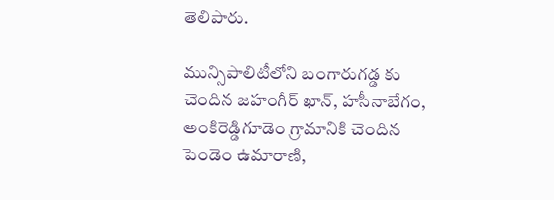తెలిపారు.

మున్సిపాలిటీలోని బంగారుగడ్డ కు చెందిన జహంగీర్ ఖాన్, హసీనాబేగం, అంకిరెడ్డిగూడెం గ్రామానికి చెందిన పెండెం ఉమారాణి,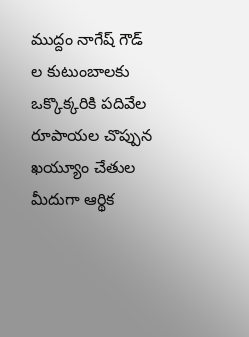ముద్దం నాగేష్ గౌడ్ ల కుటుంబాలకు ఒక్కొక్కరికి పదివేల రూపాయల చొప్పున ఖయ్యూం చేతుల మీదుగా ఆర్థిక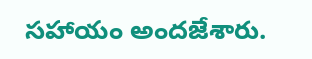సహాయం అందజేశారు.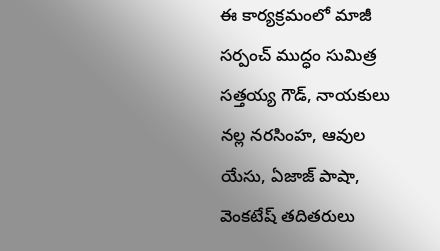ఈ కార్యక్రమంలో మాజీ సర్పంచ్ ముద్ధం సుమిత్ర సత్తయ్య గౌడ్, నాయకులు నల్ల నరసింహ, ఆవుల యేసు, ఏజాజ్ పాషా, వెంకటేష్ తదితరులు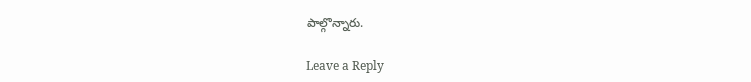పాల్గొన్నారు.

Leave a Reply